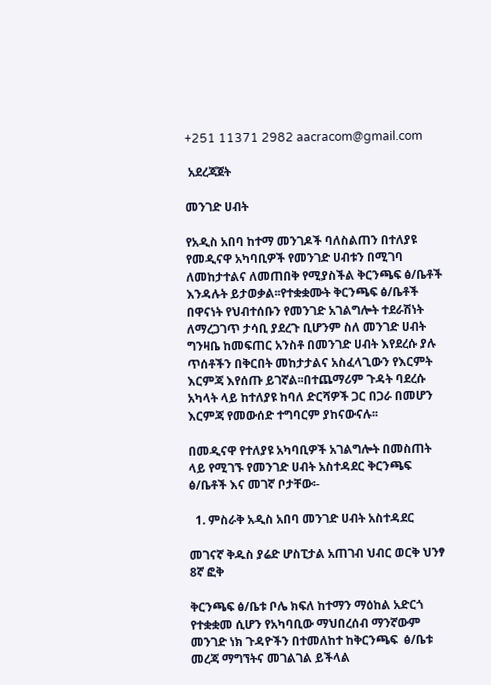+251 11371 2982 aacracom@gmail.com

 አደረጃጀት

መንገድ ሀብት

የአዲስ አበባ ከተማ መንገዶች ባለስልጠን በተለያዩ የመዲናዋ አካባቢዎች የመንገድ ሀብቱን በሚገባ ለመከታተልና ለመጠበቅ የሚያስችል ቅርንጫፍ ፅ/ቤቶች እንዳሉት ይታወቃል፡፡የተቋቋሙት ቅርንጫፍ ፅ/ቤቶች በዋናነት የህብተሰቡን የመንገድ አገልግሎት ተደራሽነት ለማረጋገጥ ታሳቢ ያደረጉ ቢሆንም ስለ መንገድ ሀብት ግንዛቤ ከመፍጠር አንስቶ በመንገድ ሀብት እየደረሱ ያሉ ጥሰቶችን በቅርበት መከታታልና አስፈላጊውን የእርምት እርምጃ እየሰጡ ይገኛል፡፡በተጨማሪም ጉዳት ባደረሱ አካላት ላይ ከተለያዩ ከባለ ድርሻዎች ጋር በጋራ በመሆን እርምጃ የመውሰድ ተግባርም ያከናውናሉ፡፡

በመዲናዋ የተለያዩ አካባቢዎች አገልግሎት በመስጠት ላይ የሚገኙ የመንገድ ሀብት አስተዳደር ቅርንጫፍ ፅ/ቤቶች እና መገኛ ቦታቸው፡-

  1. ምስራቅ አዲስ አበባ መንገድ ሀብት አስተዳደር

መገናኛ ቅዱስ ያሬድ ሆስፒታል አጠገብ ህብር ወርቅ ህንፃ 8ኛ ፎቅ

ቅርንጫፍ ፅ/ቤቱ ቦሌ ክፍለ ከተማን ማዕከል አድርጎ የተቋቋመ ሲሆን የአካባቢው ማህበረሰብ ማንኛውም መንገድ ነክ ጉዳዮችን በተመለከተ ከቅርንጫፍ  ፅ/ቤቱ መረጃ ማግኘትና መገልገል ይችላል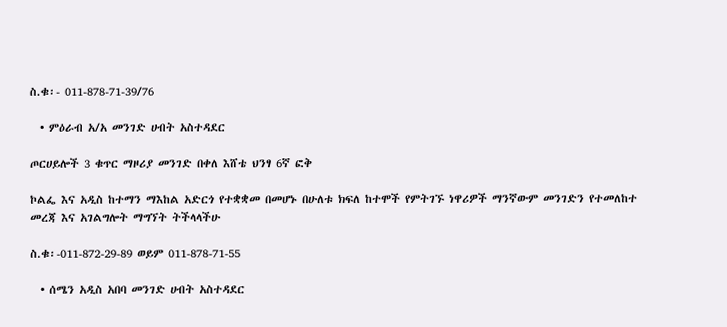ስ.ቁ፡- 011-878-71-39/76

  • ምዕራብ አ/አ መንገድ ሀብት አስተዳደር

ጦርሀይሎች 3 ቁጥር ማዞሪያ መንገድ በቀለ እሸቴ ህንፃ 6ኛ ፎቅ

ኮልፌ እና አዲስ ከተማን ማእከል አድርጎ የተቋቋመ በመሆኑ በሁለቱ ክፍለ ከተሞች የምትገኙ ነዋሪዎች ማንኛውም መንገድን የተመለከተ መረጃ እና አገልግሎት ማግኘት ትችላላችሁ

ስ.ቁ፡-011-872-29-89 ወይም 011-878-71-55

  • ሰሜን አዲስ አበባ መንገድ ሀብት አስተዳደር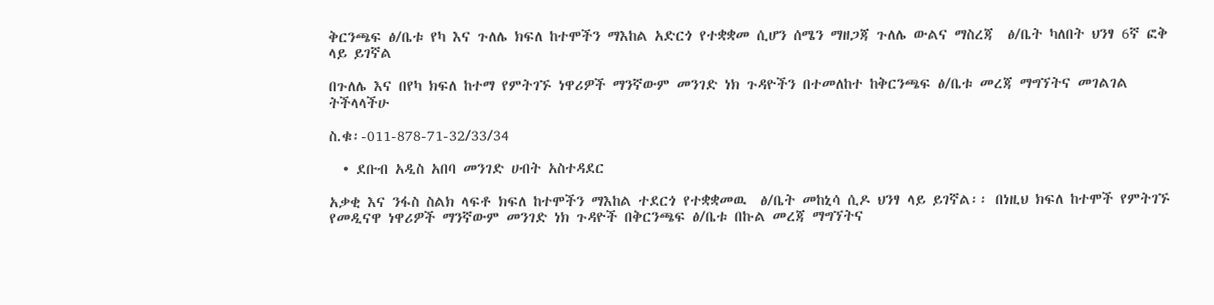ቅርንጫፍ ፅ/ቤቱ የካ እና ጉለሌ ክፍለ ከተሞችን ማእከል አድርጎ የተቋቋመ ሲሆን ሰሜን ማዘጋጃ ጉለሌ ውልና ማስረጃ  ፅ/ቤት ካለበት ህንፃ 6ኛ ፎቅ ላይ ይገኛል

በጉለሌ እና በየካ ክፍለ ከተማ የምትገኙ ነዋሪዎች ማንኛውም መንገድ ነክ ጉዳዮችን በተመለከተ ከቅርንጫፍ ፅ/ቤቱ መረጃ ማግኘትና መገልገል ትችላላችሁ

ስ.ቁ፡-011-878-71-32/33/34

  • ደቡብ አዲስ አበባ መንገድ ሀብት አስተዳደር

አቃቂ እና ንፋስ ስልክ ላፍቶ ክፍለ ከተሞችን ማእከል ተደርጎ የተቋቋመዉ  ፅ/ቤት መከኒሳ ሲዶ ህንፃ ላይ ይገኛል፡፡ በነዚህ ክፍለ ከተሞች የምትገኙ የመዲናዋ ነዋሪዎች ማንኛውም መንገድ ነክ ጉዳዮች በቅርንጫፍ ፅ/ቤቱ በኩል መረጃ ማግኘትና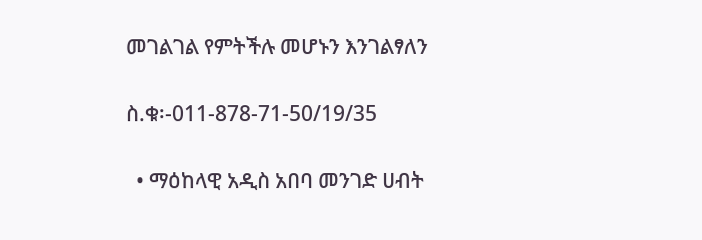መገልገል የምትችሉ መሆኑን እንገልፃለን

ስ.ቁ፡-011-878-71-50/19/35

  • ማዕከላዊ አዲስ አበባ መንገድ ሀብት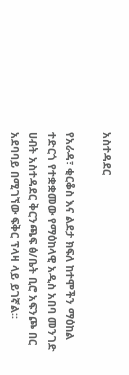አስተዳደር

የአራዳ፣ ቂርቆስ እና ልደታ ክፍለ ከተሞችን ማዕከል ተድርጎ የተቋቋመው የማዕከላዊ አዲስ አበባ መንገድ ሀብት አስተዳደር ቅርንጫፍ ፅ/ቤት ቢሮ አፍንጮ በር አደባባይ በሚገኘው ፍቅር ፕላዛ ላይ ይገኛል፡፡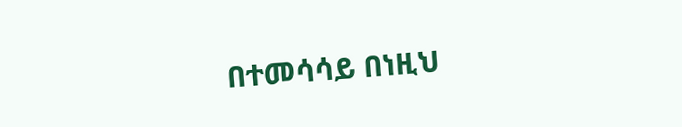በተመሳሳይ በነዚህ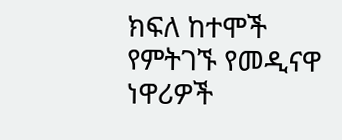ክፍለ ከተሞች የምትገኙ የመዲናዋ ነዋሪዎች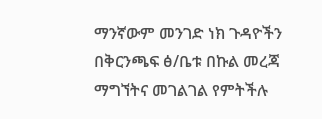ማንኛውም መንገድ ነክ ጉዳዮችን በቅርንጫፍ ፅ/ቤቱ በኩል መረጃ ማግኘትና መገልገል የምትችሉ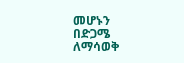መሆኑን በድጋሜ ለማሳወቅ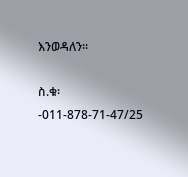እንወዳለን፡፡

ስ.ቁ፡-011-878-71-47/25